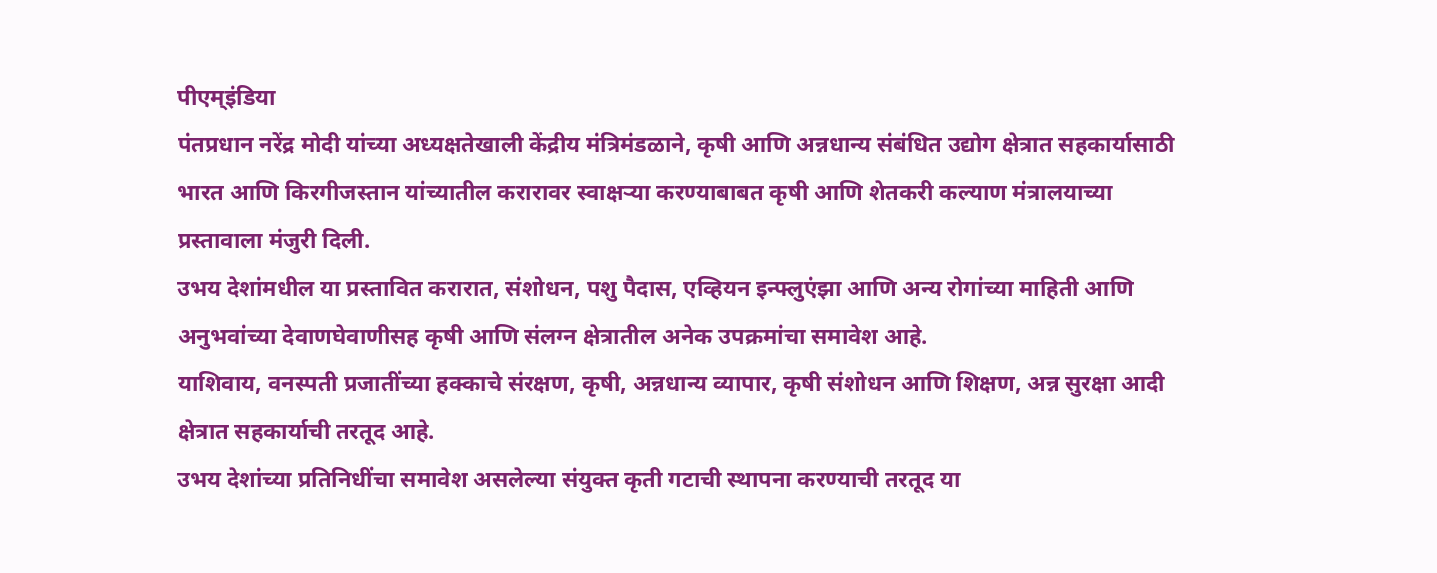पीएम्इंडिया
पंतप्रधान नरेंद्र मोदी यांच्या अध्यक्षतेखाली केंद्रीय मंत्रिमंडळाने, कृषी आणि अन्नधान्य संबंधित उद्योग क्षेत्रात सहकार्यासाठी भारत आणि किरगीजस्तान यांच्यातील करारावर स्वाक्षऱ्या करण्याबाबत कृषी आणि शेतकरी कल्याण मंत्रालयाच्या प्रस्तावाला मंजुरी दिली.
उभय देशांमधील या प्रस्तावित करारात, संशोधन, पशु पैदास, एव्हियन इन्फ्लुएंझा आणि अन्य रोगांच्या माहिती आणि अनुभवांच्या देवाणघेवाणीसह कृषी आणि संलग्न क्षेत्रातील अनेक उपक्रमांचा समावेश आहे.
याशिवाय, वनस्पती प्रजातींच्या हक्काचे संरक्षण, कृषी, अन्नधान्य व्यापार, कृषी संशोधन आणि शिक्षण, अन्न सुरक्षा आदी क्षेत्रात सहकार्याची तरतूद आहे.
उभय देशांच्या प्रतिनिधींचा समावेश असलेल्या संयुक्त कृती गटाची स्थापना करण्याची तरतूद या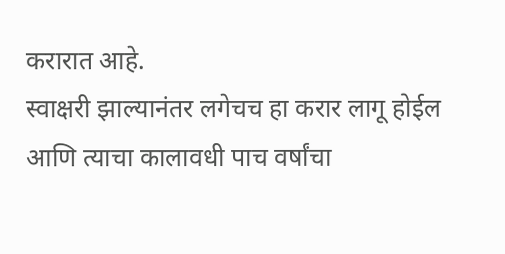करारात आहे.
स्वाक्षरी झाल्यानंतर लगेचच हा करार लागू होईल आणि त्याचा कालावधी पाच वर्षांचा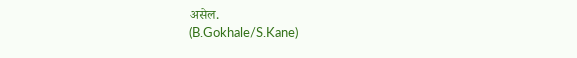असेल.
(B.Gokhale/S.Kane)